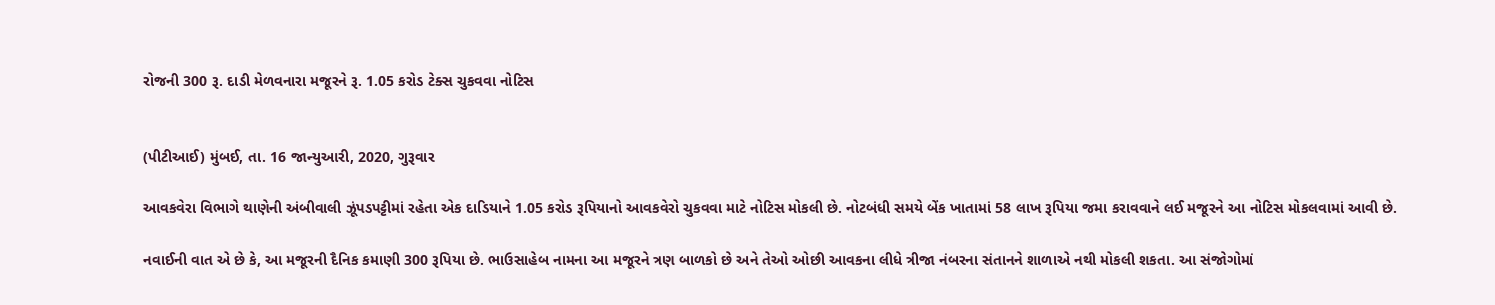રોજની 300 રૂ. દાડી મેળવનારા મજૂરને રૂ. 1.05 કરોડ ટેક્સ ચુકવવા નોટિસ


(પીટીઆઈ) મુંબઈ, તા. 16 જાન્યુઆરી, 2020, ગુરૂવાર

આવકવેરા વિભાગે થાણેની અંબીવાલી ઝૂંપડપટ્ટીમાં રહેતા એક દાડિયાને 1.05 કરોડ રૂપિયાનો આવકવેરો ચુકવવા માટે નોટિસ મોકલી છે. નોટબંધી સમયે બેંક ખાતામાં 58 લાખ રૂપિયા જમા કરાવવાને લઈ મજૂરને આ નોટિસ મોકલવામાં આવી છે.

નવાઈની વાત એ છે કે, આ મજૂરની દૈનિક કમાણી 300 રૂપિયા છે. ભાઉસાહેબ નામના આ મજૂરને ત્રણ બાળકો છે અને તેઓ ઓછી આવકના લીધે ત્રીજા નંબરના સંતાનને શાળાએ નથી મોકલી શકતા. આ સંજોગોમાં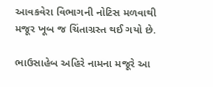આવકવેરા વિભાગની નોટિસ મળવાથી મજૂર ખૂબ જ ચિંતાગ્રસ્ત થઈ ગયો છે.

ભાઉસાહેબ અહિરે નામના મજૂરે આ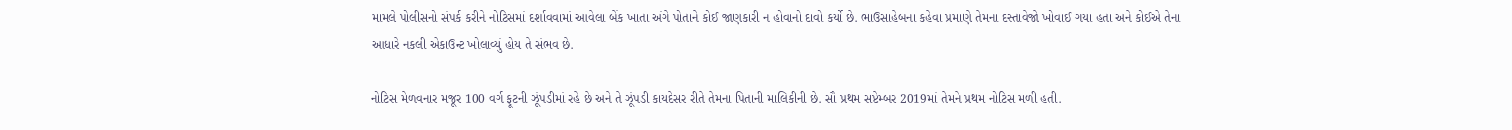મામલે પોલીસનો સંપર્ક કરીને નોટિસમાં દર્શાવવામાં આવેલા બેંક ખાતા અંગે પોતાને કોઈ જાણકારી ન હોવાનો દાવો કર્યો છે. ભાઉસાહેબના કહેવા પ્રમાણે તેમના દસ્તાવેજો ખોવાઈ ગયા હતા અને કોઈએ તેના આધારે નકલી એકાઉન્ટ ખોલાવ્યું હોય તે સંભવ છે.

નોટિસ મેળવનાર મજૂર 100 વર્ગ ફૂટની ઝૂંપડીમાં રહે છે અને તે ઝૂંપડી કાયદેસર રીતે તેમના પિતાની માલિકીની છે. સૌ પ્રથમ સપ્ટેમ્બર 2019માં તેમને પ્રથમ નોટિસ મળી હતી.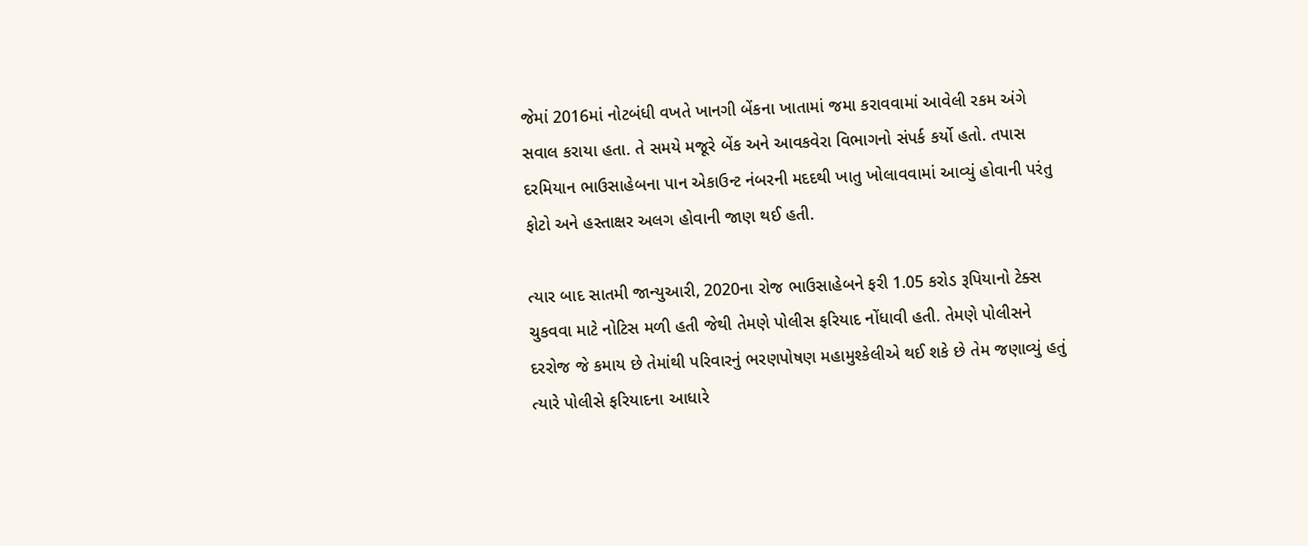જેમાં 2016માં નોટબંધી વખતે ખાનગી બેંકના ખાતામાં જમા કરાવવામાં આવેલી રકમ અંગે સવાલ કરાયા હતા. તે સમયે મજૂરે બેંક અને આવકવેરા વિભાગનો સંપર્ક કર્યો હતો. તપાસ દરમિયાન ભાઉસાહેબના પાન એકાઉન્ટ નંબરની મદદથી ખાતુ ખોલાવવામાં આવ્યું હોવાની પરંતુ ફોટો અને હસ્તાક્ષર અલગ હોવાની જાણ થઈ હતી.

ત્યાર બાદ સાતમી જાન્યુઆરી, 2020ના રોજ ભાઉસાહેબને ફરી 1.05 કરોડ રૂપિયાનો ટેક્સ ચુકવવા માટે નોટિસ મળી હતી જેથી તેમણે પોલીસ ફરિયાદ નોંધાવી હતી. તેમણે પોલીસને દરરોજ જે કમાય છે તેમાંથી પરિવારનું ભરણપોષણ મહામુશ્કેલીએ થઈ શકે છે તેમ જણાવ્યું હતું ત્યારે પોલીસે ફરિયાદના આધારે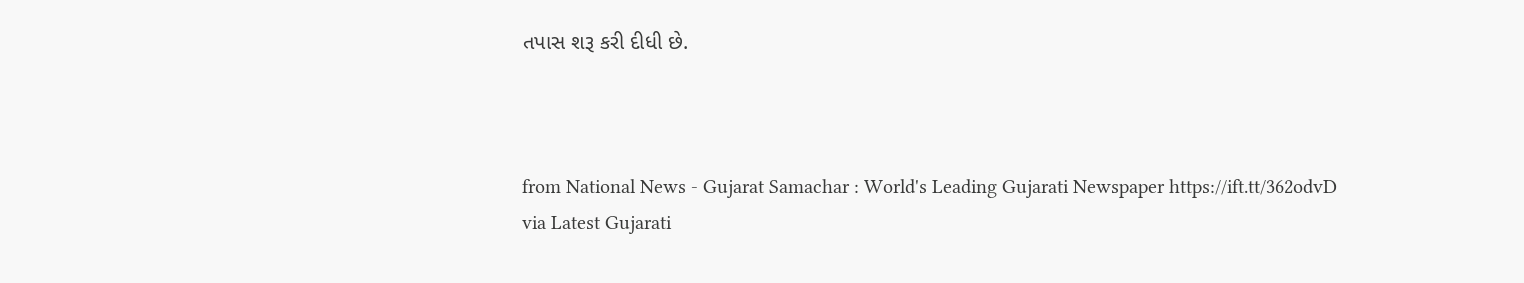તપાસ શરૂ કરી દીધી છે.



from National News - Gujarat Samachar : World's Leading Gujarati Newspaper https://ift.tt/362odvD
via Latest Gujarati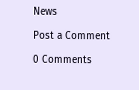News

Post a Comment

0 Comments